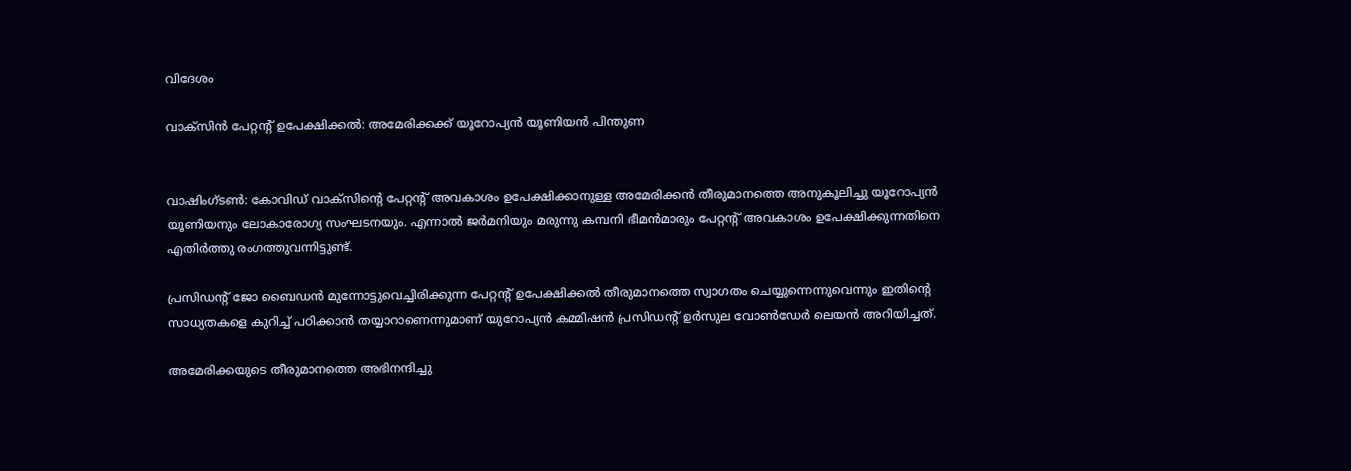വിദേശം

വാക്‌സിന്‍ പേറ്റന്റ് ഉപേക്ഷിക്കല്‍: അമേരിക്കക്ക് യൂറോപ്യന്‍ യൂണിയന്‍ പിന്തുണ


വാഷിംഗ്ടണ്‍: കോവിഡ് വാക്‌സിന്റെ പേറ്റന്റ് അവകാശം ഉപേക്ഷിക്കാനുള്ള അമേരിക്കന്‍ തീരുമാനത്തെ അനുകൂലിച്ചു യൂറോപ്യന്‍ യൂണിയനും ലോകാരോഗ്യ സംഘടനയും. എന്നാല്‍ ജര്‍മനിയും മരുന്നു കമ്പനി ഭീമന്‍മാരും പേറ്റന്റ് അവകാശം ഉപേക്ഷിക്കുന്നതിനെ എതിര്‍ത്തു രംഗത്തുവന്നിട്ടുണ്ട്.

പ്രസിഡന്റ് ജോ ബൈഡന്‍ മുന്നോട്ടുവെച്ചിരിക്കുന്ന പേറ്റന്റ് ഉപേക്ഷിക്കല്‍ തീരുമാനത്തെ സ്വാഗതം ചെയ്യുന്നെന്നുവെന്നും ഇതിന്റെ സാധ്യതകളെ കുറിച്ച് പഠിക്കാന്‍ തയ്യാറാണെന്നുമാണ് യുറോപ്യന്‍ കമ്മിഷന്‍ പ്രസിഡന്റ് ഉര്‍സുല വോണ്‍ഡേര്‍ ലെയന്‍ അറിയിച്ചത്.

അമേരിക്കയുടെ തീരുമാനത്തെ അഭിനന്ദിച്ചു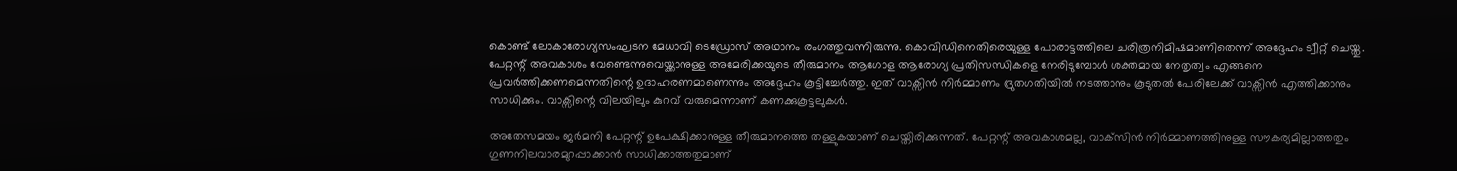കൊണ്ട് ലോകാരോഗ്യസംഘടന മേധാവി ടെഡ്രോസ് അഥാനം രംഗത്തുവന്നിരുന്നു. കൊവിഡിനെതിരെയുള്ള പോരാട്ടത്തിലെ ചരിത്രനിമിഷമാണിതെന്ന് അദ്ദേഹം ട്വീറ്റ് ചെയ്തു. പേറ്റന്റ് അവകാശം വേണ്ടെന്നുവെയ്ക്കാനുള്ള അമേരിക്കയുടെ തീരുമാനം ആഗോള ആരോഗ്യ പ്രതിസന്ധികളെ നേരിടുമ്പോള്‍ ശക്തമായ നേതൃത്വം എങ്ങനെ പ്രവര്‍ത്തിക്കണമെന്നതിന്റെ ഉദാഹരണമാണെന്നും അദ്ദേഹം കൂട്ടിച്ചേര്‍ത്തു. ഇത് വാക്സിന്‍ നിര്‍മ്മാണം ദ്രുതഗതിയില്‍ നടത്താനും കൂടുതല്‍ പേരിലേക്ക് വാക്സിന്‍ എത്തിക്കാനും സാധിക്കും. വാക്സിന്റെ വിലയിലും കുറവ് വരുമെന്നാണ് കണക്കുകൂട്ടലുകള്‍.

അതേസമയം ജര്‍മനി പേറ്റന്റ് ഉപേക്ഷിക്കാനുള്ള തീരുമാനത്തെ തള്ളുകയാണ് ചെയ്തിരിക്കുന്നത്. പേറ്റന്റ് അവകാശമല്ല, വാക്‌സിന്‍ നിര്‍മ്മാണത്തിനുള്ള സൗകര്യമില്ലാത്തതും ഗുണനിലവാരമുറപ്പാക്കാന്‍ സാധിക്കാത്തതുമാണ്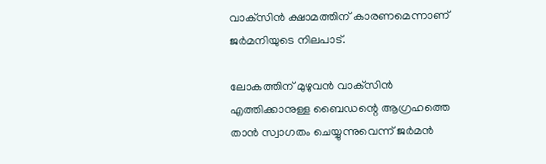വാക്‌സിന്‍ ക്ഷാമത്തിന് കാരണമെന്നാണ് ജര്‍മനിയുടെ നിലപാട്.

ലോകത്തിന് മുഴുവന്‍ വാക്‌സിന്‍ എത്തിക്കാനുള്ള ബൈഡന്റെ ആഗ്രഹത്തെ താന്‍ സ്വാഗതം ചെയ്യുന്നുവെന്ന് ജര്‍മന്‍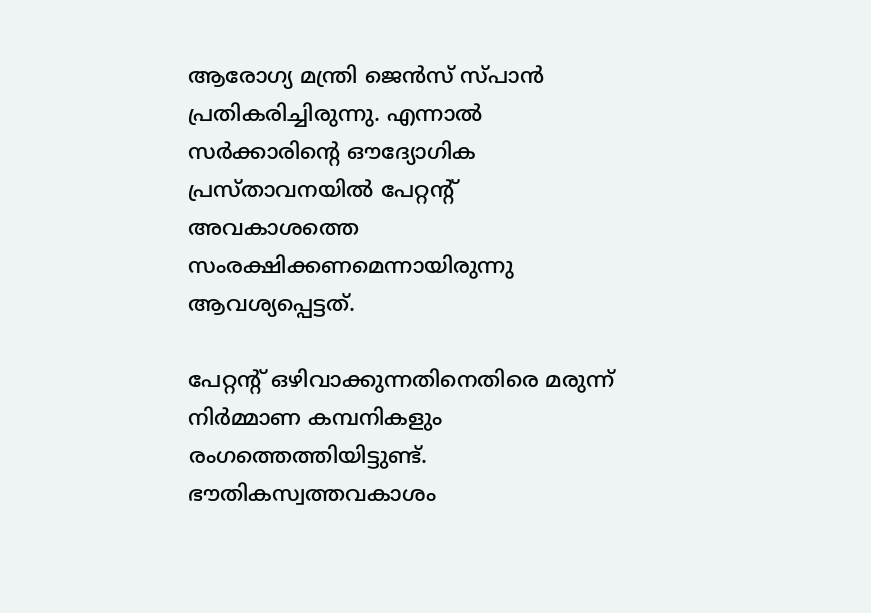ആരോഗ്യ മന്ത്രി ജെന്‍സ് സ്പാന്‍ പ്രതികരിച്ചിരുന്നു. എന്നാല്‍ സര്‍ക്കാരിന്റെ ഔദ്യോഗിക പ്രസ്താവനയില്‍ പേറ്റന്റ് അവകാശത്തെ സംരക്ഷിക്കണമെന്നായിരുന്നു ആവശ്യപ്പെട്ടത്.

പേറ്റന്റ് ഒഴിവാക്കുന്നതിനെതിരെ മരുന്ന് നിര്‍മ്മാണ കമ്പനികളും രംഗത്തെത്തിയിട്ടുണ്ട്. ഭൗതികസ്വത്തവകാശം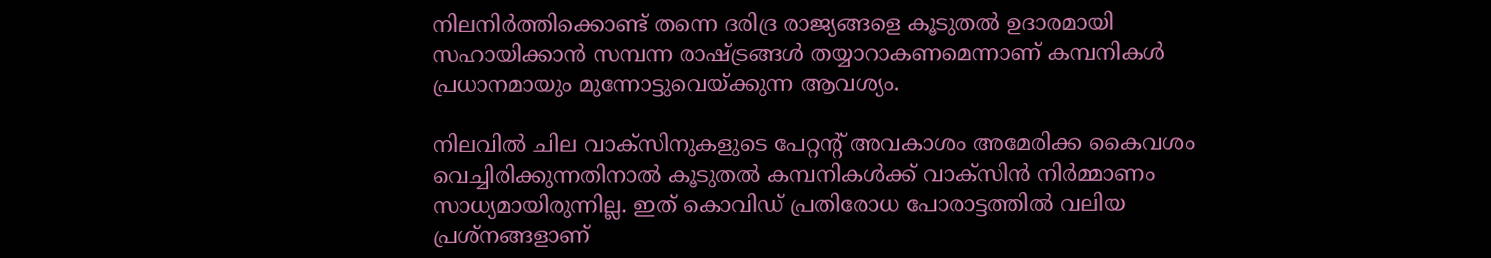നിലനിര്‍ത്തിക്കൊണ്ട് തന്നെ ദരിദ്ര രാജ്യങ്ങളെ കൂടുതല്‍ ഉദാരമായി സഹായിക്കാന്‍ സമ്പന്ന രാഷ്ട്രങ്ങള്‍ തയ്യാറാകണമെന്നാണ് കമ്പനികള്‍ പ്രധാനമായും മുന്നോട്ടുവെയ്ക്കുന്ന ആവശ്യം.

നിലവില്‍ ചില വാക്സിനുകളുടെ പേറ്റന്റ് അവകാശം അമേരിക്ക കൈവശം വെച്ചിരിക്കുന്നതിനാല്‍ കൂടുതല്‍ കമ്പനികള്‍ക്ക് വാക്സിന്‍ നിര്‍മ്മാണം സാധ്യമായിരുന്നില്ല. ഇത് കൊവിഡ് പ്രതിരോധ പോരാട്ടത്തില്‍ വലിയ പ്രശ്നങ്ങളാണ്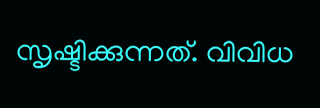സൃഷ്ടിക്കുന്നത്. വിവിധ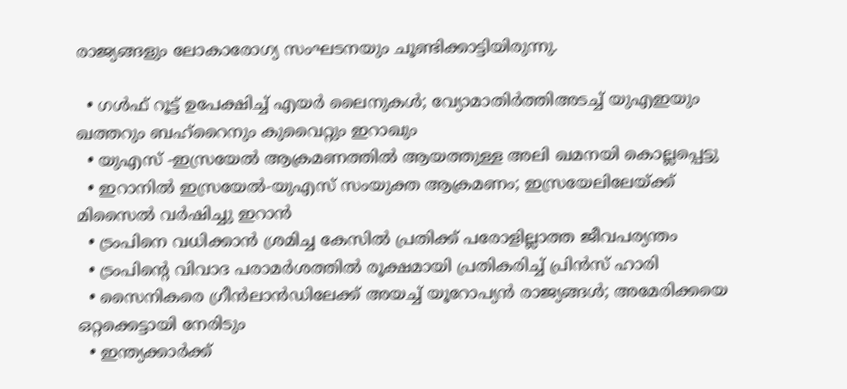രാജ്യങ്ങളും ലോകാരോഗ്യ സംഘടനയും ചൂണ്ടിക്കാട്ടിയിരുന്നു.

  • ഗള്‍ഫ് റൂട്ട് ഉപേക്ഷിച്ച് എയര്‍ ലൈനുകള്‍; വ്യോമാതിര്‍ത്തിഅടച്ച് യുഎഇയും ഖത്തറും ബഹ്റൈനും കുവൈറ്റും ഇറാഖും
  • യുഎസ് -ഇസ്രയേല്‍ ആക്രമണത്തില്‍ ആയത്തുള്ള അലി ഖമനയി കൊല്ലപ്പെട്ടു
  • ഇറാനില്‍ ഇസ്രയേല്‍-യുഎസ് സംയുക്ത ആക്രമണം; ഇസ്രയേലിലേയ്ക്ക് മിസൈല്‍ വര്‍ഷിച്ചു ഇറാന്‍
  • ട്രംപിനെ വധിക്കാന്‍ ശ്രമിച്ച കേസില്‍ പ്രതിക്ക് പരോളില്ലാത്ത ജീവപര്യന്തം
  • ട്രംപിന്റെ വിവാദ പരാമര്‍ശത്തില്‍ രൂക്ഷമായി പ്രതികരിച്ച് പ്രിന്‍സ് ഹാരി
  • സൈനികരെ ഗ്രീന്‍ലാന്‍ഡിലേക്ക് അയച്ച് യൂറോപ്യന്‍ രാജ്യങ്ങള്‍; അമേരിക്കയെ ഒറ്റക്കെട്ടായി നേരിടും
  • ഇന്ത്യക്കാര്‍ക്ക്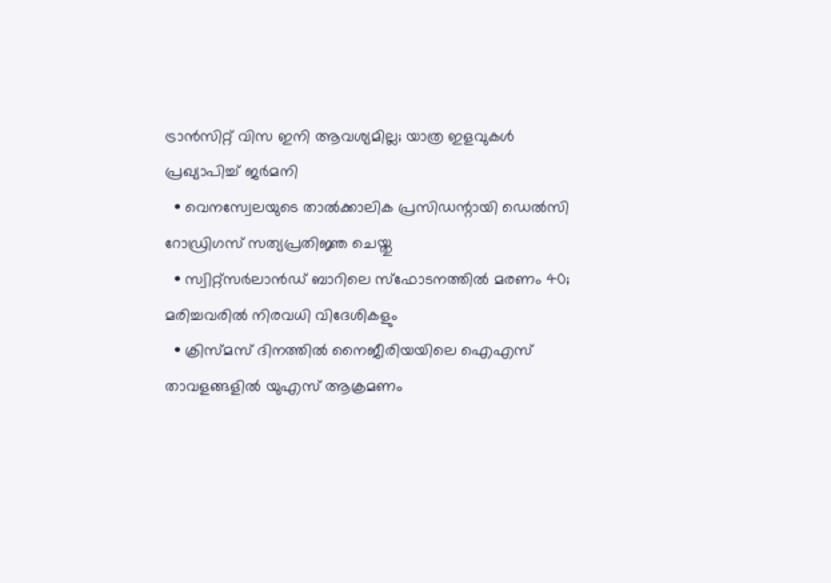ട്രാന്‍സിറ്റ് വിസ ഇനി ആവശ്യമില്ല; യാത്ര ഇളവുകള്‍ പ്രഖ്യാപിച്ച് ജര്‍മനി
  • വെനസ്വേലയുടെ താല്‍ക്കാലിക പ്രസിഡന്റായി ഡെല്‍സി റോഡ്രിഗസ് സത്യപ്രതിജ്ഞ ചെയ്തു
  • സ്വിറ്റ്‌സര്‍ലാന്‍ഡ് ബാറിലെ സ്‌ഫോടനത്തില്‍ മരണം 40; മരിച്ചവരില്‍ നിരവധി വിദേശികളും
  • ക്രിസ്മസ് ദിനത്തില്‍ നൈജീരിയയിലെ ഐഎസ് താവളങ്ങളില്‍ യുഎസ് ആക്രമണം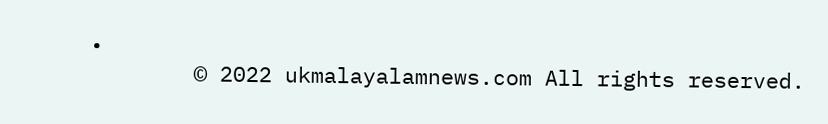•
        © 2022 ukmalayalamnews.com All rights reserved.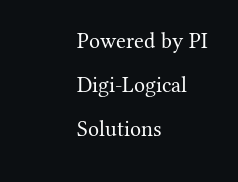Powered by PI Digi-Logical Solutions